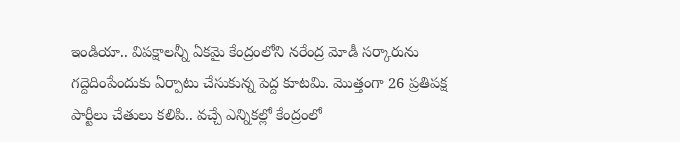ఇండియా.. విపక్షాలన్నీ ఏకమై కేంద్రంలోని నరేంద్ర మోడీ సర్కారును గద్దెదింపేందుకు ఏర్పాటు చేసుకున్న పెద్ద కూటమి. మొత్తంగా 26 ప్రతిపక్ష పార్టీలు చేతులు కలిపి.. వచ్చే ఎన్నికల్లో కేంద్రంలో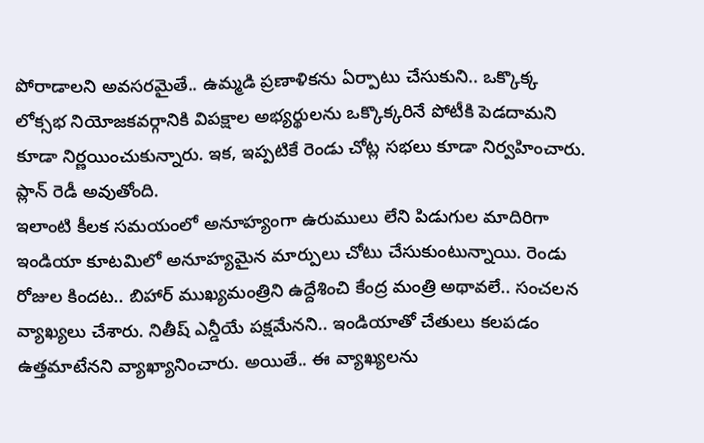పోరాడాలని అవసరమైతే.. ఉమ్మడి ప్రణాళికను ఏర్పాటు చేసుకుని.. ఒక్కొక్క లోక్సభ నియోజకవర్గానికి విపక్షాల అభ్యర్థులను ఒక్కొక్కరినే పోటీకి పెడదామని కూడా నిర్ణయించుకున్నారు. ఇక, ఇప్పటికే రెండు చోట్ల సభలు కూడా నిర్వహించారు. ప్లాన్ రెడీ అవుతోంది.
ఇలాంటి కీలక సమయంలో అనూహ్యంగా ఉరుములు లేని పిడుగుల మాదిరిగా ఇండియా కూటమిలో అనూహ్యమైన మార్పులు చోటు చేసుకుంటున్నాయి. రెండు రోజుల కిందట.. బిహార్ ముఖ్యమంత్రిని ఉద్దేశించి కేంద్ర మంత్రి అథావలే.. సంచలన వ్యాఖ్యలు చేశారు. నితీష్ ఎన్డీయే పక్షమేనని.. ఇండియాతో చేతులు కలపడం ఉత్తమాటేనని వ్యాఖ్యానించారు. అయితే.. ఈ వ్యాఖ్యలను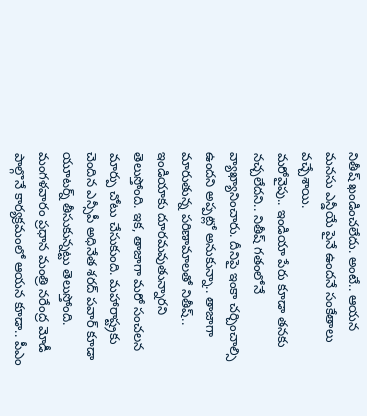నితీష్ ఖండించలేదు. అంటే.. ఆయన మనసు ఎన్డీయే పైనే ఉందనే సంకేతాలు వచ్చేశాయి.
మరోవైపు.. ఇండియా పేరు కూడా తనకు నచ్చలేదని.. నితీష్ గతంలోనే వ్యాఖ్యానించారు. దీనిపై ఇంకా చర్చించాల్సి ఉందని అప్పట్లో అనుకున్నా.. తాజాగా మారుతున్న పరిణామాలతో నితీష్.. ఇండియాకు దూరమవుతున్నారని తెలుస్తోంది. ఇక, తాజాగా మరో సంచలన మార్పు చోటు చేసుకుంది. మహారాష్ట్రకు చెందిన ఎన్సీపీ అధినేత శరద్ పవార్ కూడా యూటర్న్ తీసుకున్నట్టు తెలుస్తోంది. మంగళవారం ప్రధాన మంత్రి నరేంద్ర మోడీ పాల్గొనే కార్యక్రమంలో ఆయన కూడా.. పీఎం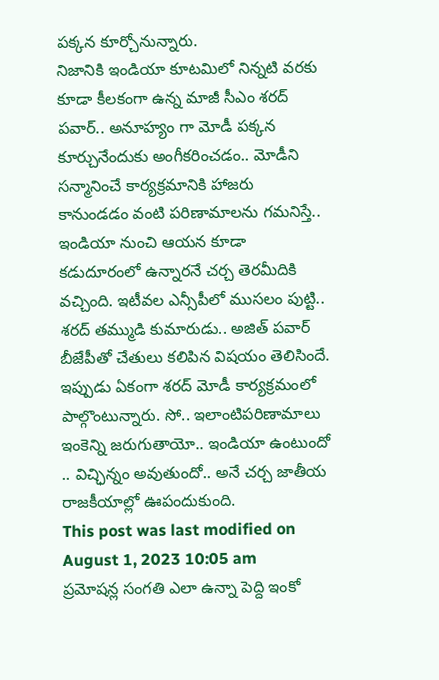పక్కన కూర్చోనున్నారు.
నిజానికి ఇండియా కూటమిలో నిన్నటి వరకు కూడా కీలకంగా ఉన్న మాజీ సీఎం శరద్ పవార్.. అనూహ్యం గా మోడీ పక్కన కూర్చునేందుకు అంగీకరించడం.. మోడీని సన్మానించే కార్యక్రమానికి హాజరు కానుండడం వంటి పరిణామాలను గమనిస్తే.. ఇండియా నుంచి ఆయన కూడా కడుదూరంలో ఉన్నారనే చర్చ తెరమీదికి వచ్చింది. ఇటీవల ఎన్సీపీలో ముసలం పుట్టి.. శరద్ తమ్ముడి కుమారుడు.. అజిత్ పవార్ బీజేపీతో చేతులు కలిపిన విషయం తెలిసిందే. ఇప్పుడు ఏకంగా శరద్ మోడీ కార్యక్రమంలో పాల్గొంటున్నారు. సో.. ఇలాంటిపరిణామాలు ఇంకెన్ని జరుగుతాయో.. ఇండియా ఉంటుందో .. విచ్ఛిన్నం అవుతుందో.. అనే చర్చ జాతీయ రాజకీయాల్లో ఊపందుకుంది.
This post was last modified on August 1, 2023 10:05 am
ప్రమోషన్ల సంగతి ఎలా ఉన్నా పెద్ది ఇంకో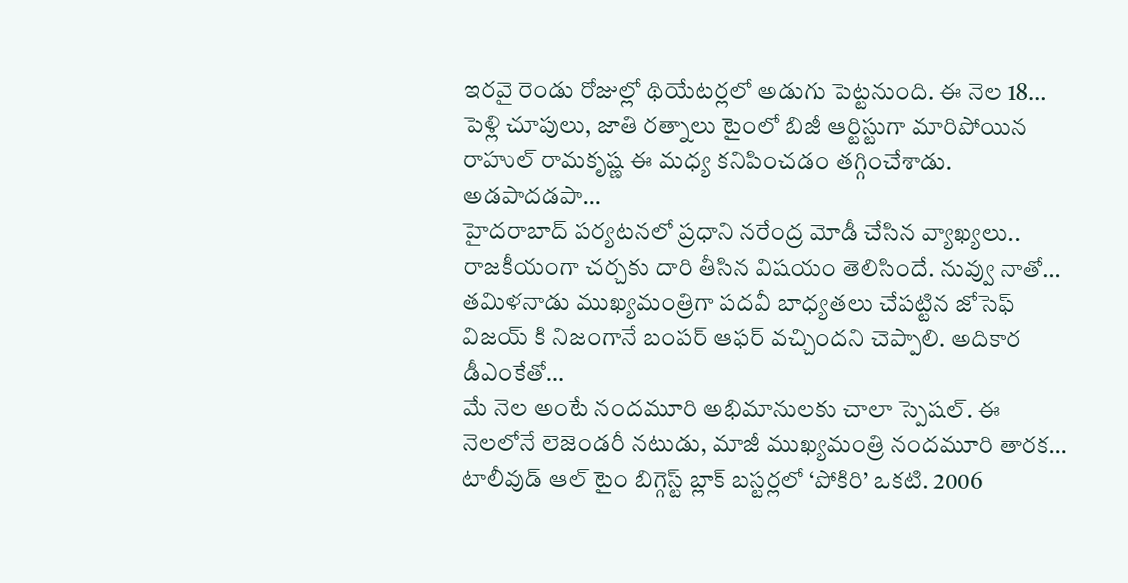ఇరవై రెండు రోజుల్లో థియేటర్లలో అడుగు పెట్టనుంది. ఈ నెల 18…
పెళ్లి చూపులు, జాతి రత్నాలు టైంలో బిజీ ఆర్టిస్టుగా మారిపోయిన రాహుల్ రామకృష్ణ ఈ మధ్య కనిపించడం తగ్గించేశాడు. అడపాదడపా…
హైదరాబాద్ పర్యటనలో ప్రధాని నరేంద్ర మోడీ చేసిన వ్యాఖ్యలు.. రాజకీయంగా చర్చకు దారి తీసిన విషయం తెలిసిందే. నువ్వు నాతో…
తమిళనాడు ముఖ్యమంత్రిగా పదవీ బాధ్యతలు చేపట్టిన జోసెఫ్ విజయ్ కి నిజంగానే బంపర్ ఆఫర్ వచ్చిందని చెప్పాలి. అదికార డీఎంకేతో…
మే నెల అంటే నందమూరి అభిమానులకు చాలా స్పెషల్. ఈ నెలలోనే లెజెండరీ నటుడు, మాజీ ముఖ్యమంత్రి నందమూరి తారక…
టాలీవుడ్ ఆల్ టైం బిగ్గెస్ట్ బ్లాక్ బస్టర్లలో ‘పోకిరి’ ఒకటి. 2006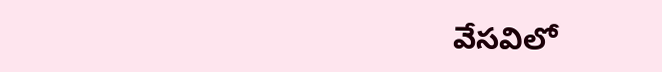వేసవిలో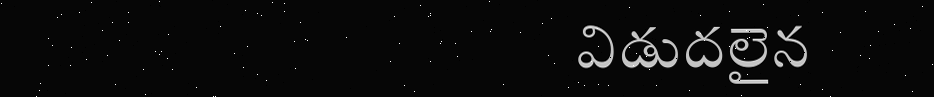విడుదలైన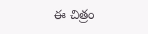ఈ చిత్రం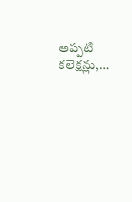అప్పటి కలెక్షన్లు,…